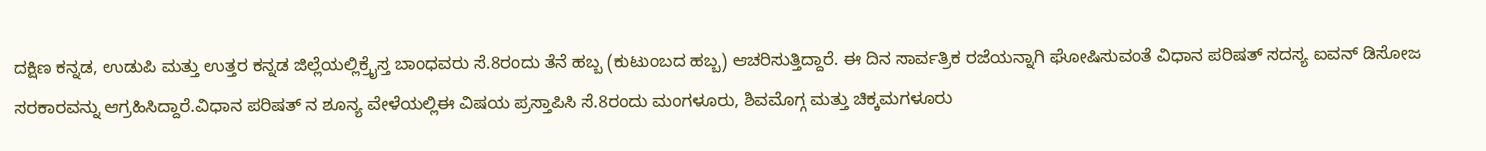ದಕ್ಷಿಣ ಕನ್ನಡ, ಉಡುಪಿ ಮತ್ತು ಉತ್ತರ ಕನ್ನಡ ಜಿಲ್ಲೆಯಲ್ಲಿಕ್ರೈಸ್ತ ಬಾಂಧವರು ಸೆ.8ರಂದು ತೆನೆ ಹಬ್ಬ (ಕುಟುಂಬದ ಹಬ್ಬ) ಆಚರಿಸುತ್ತಿದ್ದಾರೆ. ಈ ದಿನ ಸಾರ್ವತ್ರಿಕ ರಜೆಯನ್ನಾಗಿ ಘೋಷಿಸುವಂತೆ ವಿಧಾನ ಪರಿಷತ್ ಸದಸ್ಯ ಐವನ್ ಡಿಸೋಜ ಸರಕಾರವನ್ನು ಆಗ್ರಹಿಸಿದ್ದಾರೆ.ವಿಧಾನ ಪರಿಷತ್ ನ ಶೂನ್ಯ ವೇಳೆಯಲ್ಲಿಈ ವಿಷಯ ಪ್ರಸ್ತಾಪಿಸಿ ಸೆ.8ರಂದು ಮಂಗಳೂರು, ಶಿವಮೊಗ್ಗ ಮತ್ತು ಚಿಕ್ಕಮಗಳೂರು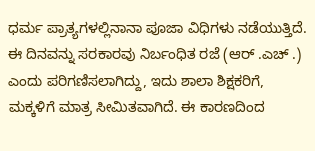ಧರ್ಮ ಪ್ರಾತ್ಯಗಳಲ್ಲಿನಾನಾ ಪೂಜಾ ವಿಧಿಗಳು ನಡೆಯುತ್ತಿದೆ. ಈ ದಿನವನ್ನು ಸರಕಾರವು ನಿರ್ಬಂಧಿತ ರಜೆ (ಆರ್ .ಎಚ್ .) ಎಂದು ಪರಿಗಣಿಸಲಾಗಿದ್ದು, ಇದು ಶಾಲಾ ಶಿಕ್ಷಕರಿಗೆ, ಮಕ್ಕಳಿಗೆ ಮಾತ್ರ ಸೀಮಿತವಾಗಿದೆ. ಈ ಕಾರಣದಿಂದ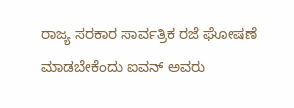ರಾಜ್ಯ ಸರಕಾರ ಸಾರ್ವತ್ರಿಕ ರಜೆ ಘೋಷಣೆ ಮಾಡಬೇಕೆಂದು ಐವನ್ ಅವರು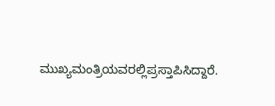ಮುಖ್ಯಮಂತ್ರಿಯವರಲ್ಲಿಪ್ರಸ್ತಾಪಿಸಿದ್ದಾರೆ.